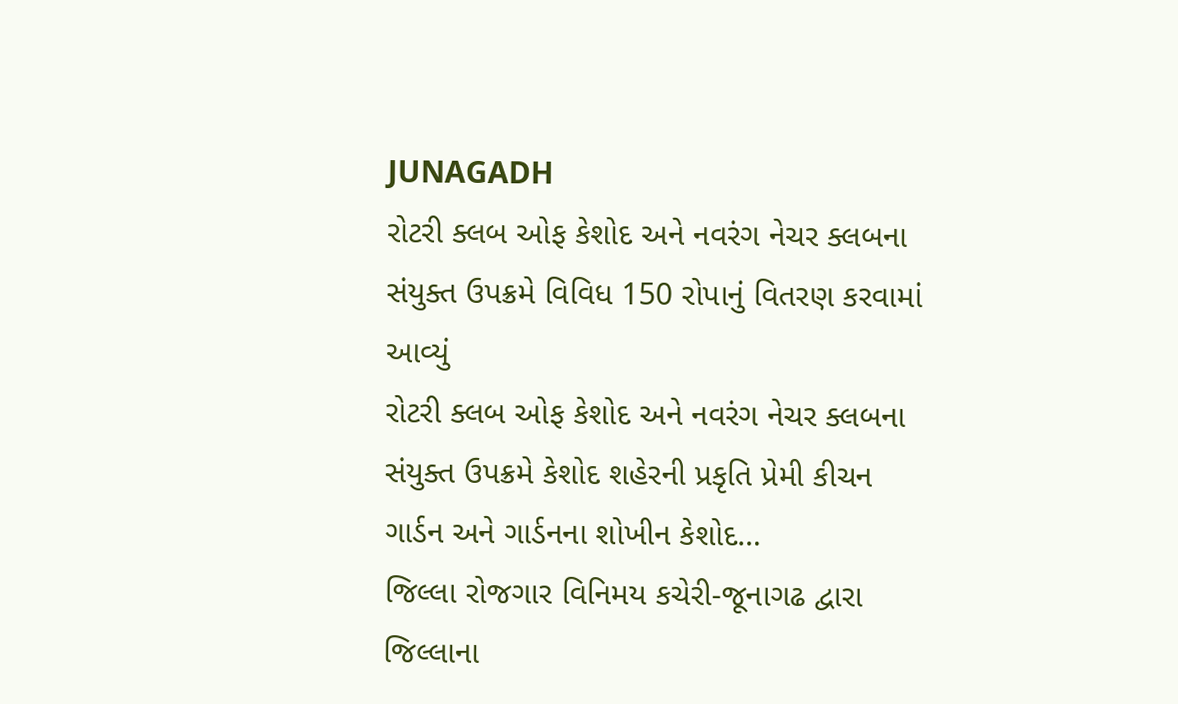JUNAGADH
રોટરી ક્લબ ઓફ કેશોદ અને નવરંગ નેચર ક્લબના સંયુક્ત ઉપક્રમે વિવિધ 150 રોપાનું વિતરણ કરવામાં આવ્યું
રોટરી ક્લબ ઓફ કેશોદ અને નવરંગ નેચર ક્લબના સંયુક્ત ઉપક્રમે કેશોદ શહેરની પ્રકૃતિ પ્રેમી કીચન ગાર્ડન અને ગાર્ડનના શોખીન કેશોદ…
જિલ્લા રોજગાર વિનિમય કચેરી-જૂનાગઢ દ્વારા જિલ્લાના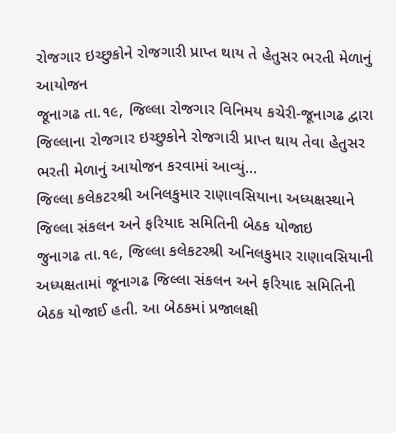રોજગાર ઇચ્છુકોને રોજગારી પ્રાપ્ત થાય તે હેતુસર ભરતી મેળાનું આયોજન
જૂનાગઢ તા.૧૯, જિલ્લા રોજગાર વિનિમય કચેરી-જૂનાગઢ દ્વારા જિલ્લાના રોજગાર ઇચ્છુકોને રોજગારી પ્રાપ્ત થાય તેવા હેતુસર ભરતી મેળાનું આયોજન કરવામાં આવ્યું…
જિલ્લા કલેકટરશ્રી અનિલકુમાર રાણાવસિયાના અધ્યક્ષસ્થાને જિલ્લા સંકલન અને ફરિયાદ સમિતિની બેઠક યોજાઇ
જુનાગઢ તા.૧૯, જિલ્લા કલેકટરશ્રી અનિલકુમાર રાણાવસિયાની અધ્યક્ષતામાં જૂનાગઢ જિલ્લા સંકલન અને ફરિયાદ સમિતિની બેઠક યોજાઈ હતી. આ બેઠકમાં પ્રજાલક્ષી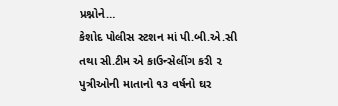પ્રશ્નોને…
કેશોદ પોલીસ સ્ટશન માં પી.બી.એ.સી તથા સી.ટીમ એ કાઉન્સેલીંગ કરી ૨ પુત્રીઓની માતાનો ૧૩ વર્ષનો ઘર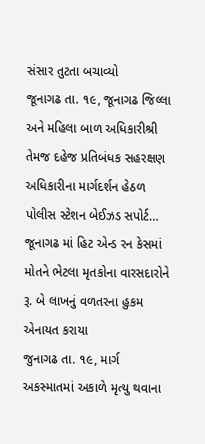સંસાર તુટતા બચાવ્યો
જૂનાગઢ તા. ૧૯, જૂનાગઢ જિલ્લા અને મહિલા બાળ અધિકારીશ્રી તેમજ દહેજ પ્રતિબંધક સહરક્ષણ અધિકારીના માર્ગદર્શન હેઠળ પોલીસ સ્ટેશન બેઈઝડ સપોર્ટ…
જૂનાગઢ માં હિટ એન્ડ રન કેસમાં મોતને ભેટલા મૃતકોના વારસદારોને રૂ. બે લાખનું વળતરના હુકમ એનાયત કરાયા
જુનાગઢ તા. ૧૯, માર્ગ અકસ્માતમાં અકાળે મૃત્યુ થવાના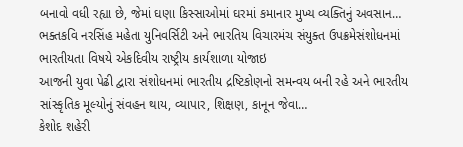બનાવો વધી રહ્યા છે, જેમાં ઘણા કિસ્સાઓમાં ઘરમાં કમાનાર મુખ્ય વ્યક્તિનું અવસાન…
ભક્તકવિ નરસિંહ મહેતા યુનિવર્સિટી અને ભારતિય વિચારમંચ સંયુક્ત ઉપક્રમેસંશોધનમાં ભારતીયતા વિષયે એકદિવીય રાષ્ટ્રીય કાર્યશાળા યોજાઇ
આજની યુવા પેઢી દ્વારા સંશોધનમાં ભારતીય દ્રષ્ટિકોણનો સમન્વય બની રહે અને ભારતીય સાંસ્કૃતિક મૂલ્યોનું સંવહન થાય, વ્યાપાર, શિક્ષણ, કાનૂન જેવા…
કેશોદ શહેરી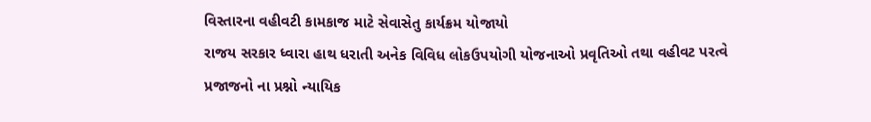વિસ્તારના વહીવટી કામકાજ માટે સેવાસેતુ કાર્યક્રમ યોજાયો
રાજય સરકાર ધ્વારા હાથ ધરાતી અનેક વિવિધ લોકઉપયોગી યોજનાઓ પ્રવૃતિઓ તથા વહીવટ પરત્વે પ્રજાજનો ના પ્રશ્નો ન્યાયિક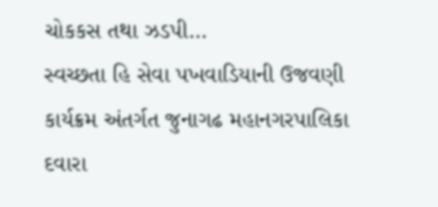ચોકકસ તથા ઝડપી…
સ્વચ્છતા હિ સેવા પખવાડિયાની ઉજવણી કાર્યક્રમ અંતર્ગત જુનાગઢ મહાનગરપાલિકા દવારા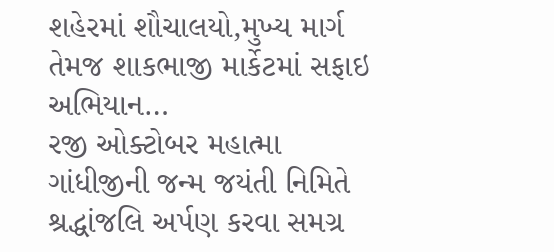શહેરમાં શૌચાલયો,મુખ્ય માર્ગ તેમજ શાકભાજી માર્કેટમાં સફાઇ અભિયાન…
રજી ઓક્ટોબર મહાત્મા ગાંધીજીની જન્મ જયંતી નિમિતે શ્રદ્ધાંજલિ અર્પણ કરવા સમગ્ર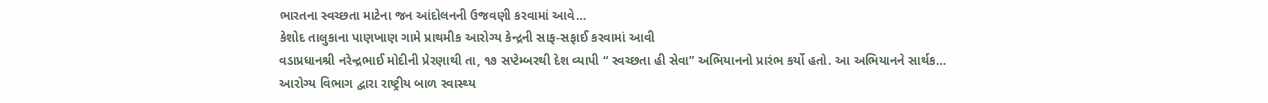ભારતના સ્વચ્છતા માટેના જન આંદોલનની ઉજવણી કરવામાં આવે…
કેશોદ તાલુકાના પાણખાણ ગામે પ્રાથમીક આરોગ્ય કેન્દ્રની સાફ-સફાઈ કરવામાં આવી
વડાપ્રધાનશ્રી નરેન્દ્રભાઈ મોદીની પ્રેરણાથી તા, ૧૭ સપ્ટેમ્બરથી દેશ વ્યાપી “ સ્વચ્છતા હી સેવા” અભિયાનનો પ્રારંભ કર્યો હતો. આ અભિયાનને સાર્થક…
આરોગ્ય વિભાગ દ્વારા રાષ્ટ્રીય બાળ સ્વાસ્થ્ય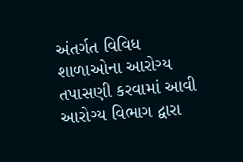અંતર્ગત વિવિધ શાળાઓના આરોગ્ય તપાસણી કરવામાં આવી
આરોગ્ય વિભાગ દ્વારા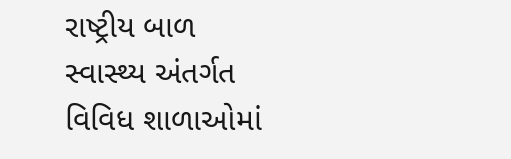રાષ્ટ્રીય બાળ સ્વાસ્થ્ય અંતર્ગત વિવિધ શાળાઓમાં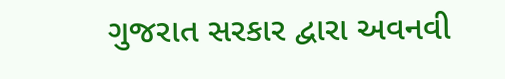ગુજરાત સરકાર દ્વારા અવનવી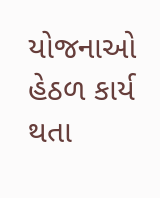યોજનાઓ હેઠળ કાર્ય થતા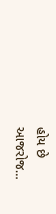હોય છે આજરોજ…